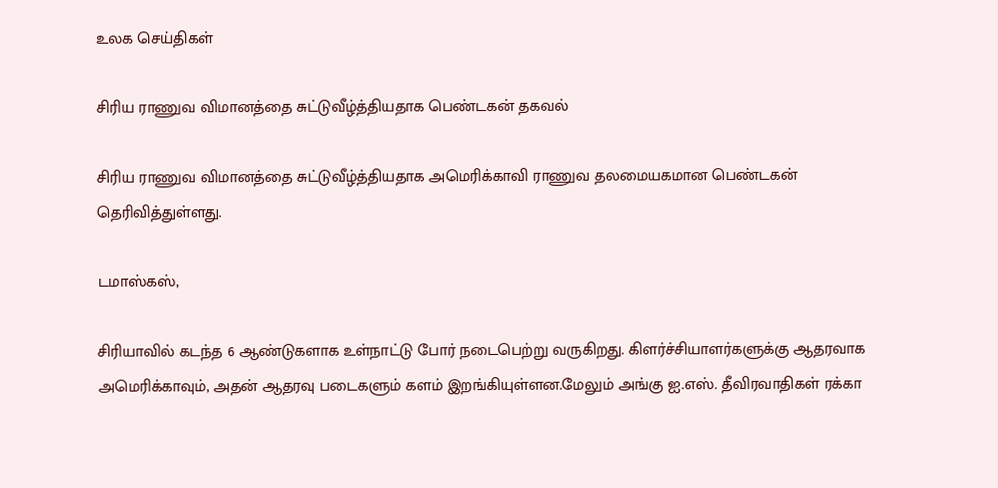உலக செய்திகள்

சிரிய ராணுவ விமானத்தை சுட்டுவீழ்த்தியதாக பெண்டகன் தகவல்

சிரிய ராணுவ விமானத்தை சுட்டுவீழ்த்தியதாக அமெரிக்காவி ராணுவ தலமையகமான பெண்டகன் தெரிவித்துள்ளது.

டமாஸ்கஸ்,

சிரியாவில் கடந்த 6 ஆண்டுகளாக உள்நாட்டு போர் நடைபெற்று வருகிறது. கிளர்ச்சியாளர்களுக்கு ஆதரவாக அமெரிக்காவும், அதன் ஆதரவு படைகளும் களம் இறங்கியுள்ளன.மேலும் அங்கு ஐ.எஸ். தீவிரவாதிகள் ரக்கா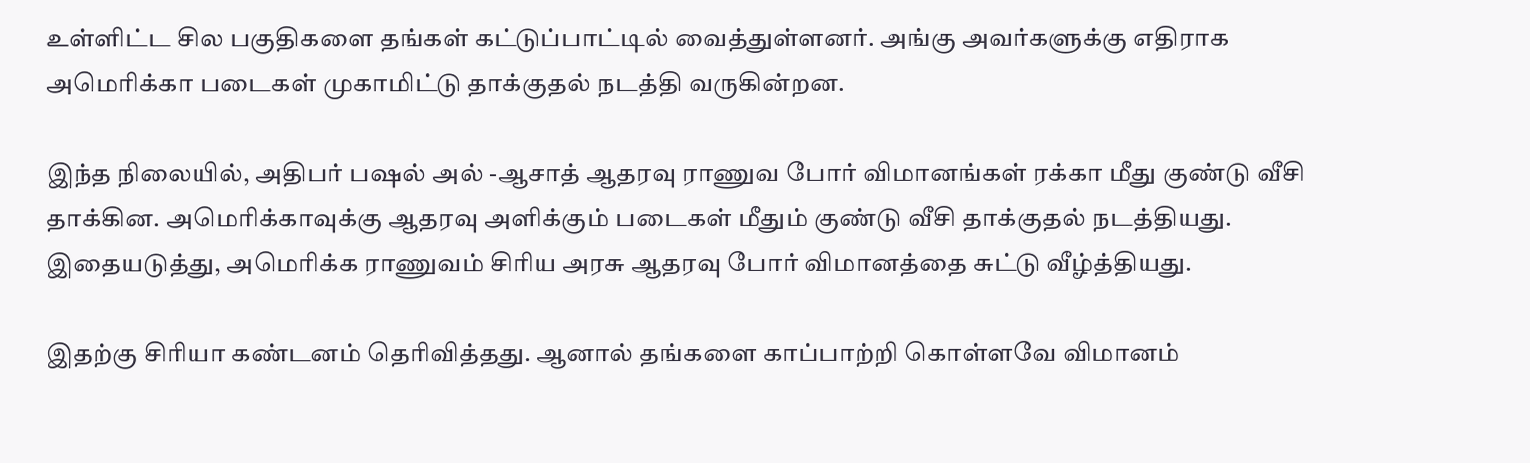உள்ளிட்ட சில பகுதிகளை தங்கள் கட்டுப்பாட்டில் வைத்துள்ளனர். அங்கு அவர்களுக்கு எதிராக அமெரிக்கா படைகள் முகாமிட்டு தாக்குதல் நடத்தி வருகின்றன.

இந்த நிலையில், அதிபர் பஷல் அல் -ஆசாத் ஆதரவு ராணுவ போர் விமானங்கள் ரக்கா மீது குண்டு வீசி தாக்கின. அமெரிக்காவுக்கு ஆதரவு அளிக்கும் படைகள் மீதும் குண்டு வீசி தாக்குதல் நடத்தியது. இதையடுத்து, அமெரிக்க ராணுவம் சிரிய அரசு ஆதரவு போர் விமானத்தை சுட்டு வீழ்த்தியது.

இதற்கு சிரியா கண்டனம் தெரிவித்தது. ஆனால் தங்களை காப்பாற்றி கொள்ளவே விமானம்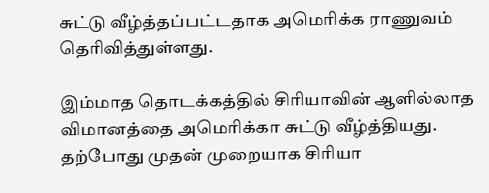சுட்டு வீழ்த்தப்பட்டதாக அமெரிக்க ராணுவம் தெரிவித்துள்ளது.

இம்மாத தொடக்கத்தில் சிரியாவின் ஆளில்லாத விமானத்தை அமெரிக்கா சுட்டு வீழ்த்தியது. தற்போது முதன் முறையாக சிரியா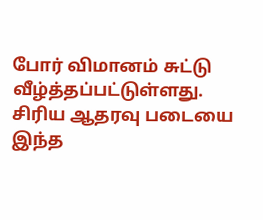போர் விமானம் சுட்டு வீழ்த்தப்பட்டுள்ளது. சிரிய ஆதரவு படையை இந்த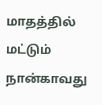மாதத்தில் மட்டும் நான்காவது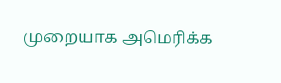முறையாக அமெரிக்க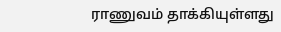ராணுவம் தாக்கியுள்ளது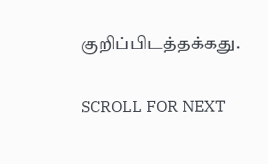குறிப்பிடத்தக்கது.

SCROLL FOR NEXT